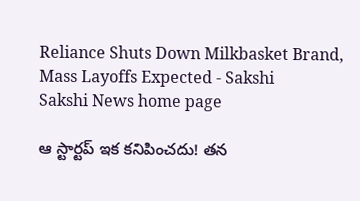Reliance Shuts Down Milkbasket Brand, Mass Layoffs Expected - Sakshi
Sakshi News home page

ఆ స్టార్టప్‌ ఇక కనిపించదు! తన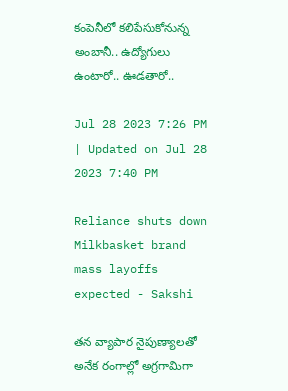కంపెనీలో కలిపేసుకోనున్న అంబానీ.. ఉద్యోగులు ఉంటారో.. ఊడతారో..

Jul 28 2023 7:26 PM | Updated on Jul 28 2023 7:40 PM

Reliance shuts down Milkbasket brand mass layoffs expected - Sakshi

తన వ్యాపార నైపుణ్యాలతో అనేక రంగాల్లో అగ్రగామిగా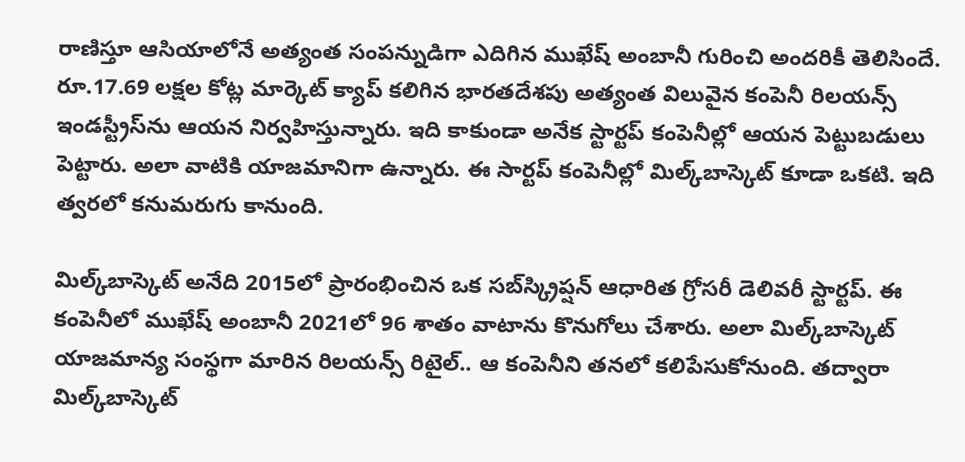రాణిస్తూ ఆసియాలోనే అత్యంత సంపన్నుడిగా ఎదిగిన ముఖేష్ అంబానీ గురించి అందరికీ తెలిసిందే. రూ.17.69 లక్షల కోట్ల మార్కెట్ క్యాప్ కలిగిన భారతదేశపు అత్యంత విలువైన కంపెనీ రిలయన్స్ ఇండస్ట్రీస్‌ను ఆయన నిర్వహిస్తున్నారు. ఇది కాకుండా అనేక స్టార్టప్‌ కంపెనీల్లో ఆయన పెట్టుబడులు పెట్టారు. అలా వాటికి యాజమానిగా ఉన్నారు. ఈ సార్టప్‌ కంపెనీల్లో మిల్క్‌బాస్కెట్ కూడా ఒకటి. ఇది త్వరలో కనుమరుగు కానుంది.

మిల్క్‌బాస్కెట్ అనేది 2015లో ప్రారంభించిన ఒక సబ్‌స్క్రిప్షన్ ఆధారిత గ్రోసరీ డెలివరీ స్టార్టప్. ఈ కంపెనీలో ముఖేష్‌ అంబానీ 2021లో 96 శాతం వాటాను కొనుగోలు చేశారు. అలా మిల్క్‌బాస్కెట్ యాజమాన్య సంస్థగా మారిన రిలయన్స్ రిటైల్.. ఆ కంపెనీని తనలో కలిపేసుకోనుంది. తద్వారా మిల్క్‌బాస్కెట్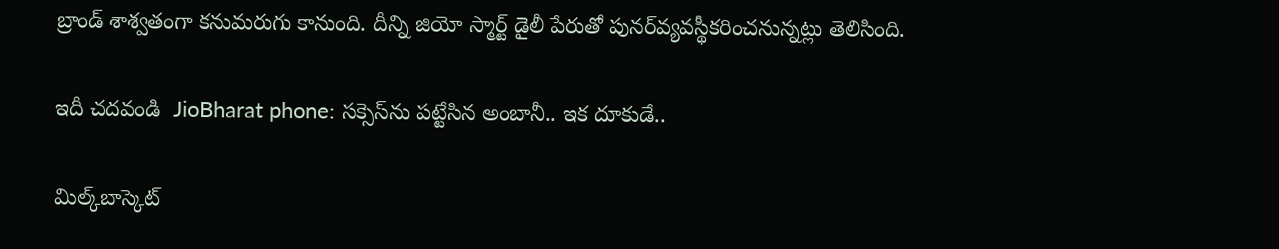బ్రాండ్‌ శాశ్వతంగా కనుమరుగు కానుంది. దీన్ని జియో స్మార్ట్ డైలీ పేరుతో పునర్‌వ్యవస్థీకరించనున్నట్లు తెలిసింది.

ఇదీ చదవండి  JioBharat phone: సక్సెస్‌ను పట్టేసిన అంబానీ.. ఇక దూకుడే..

మిల్క్‌బాస్కెట్‌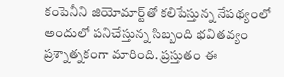కంపెనీని జియోమార్ట్‌తో కలిపేస్తున్న నేపథ్యంలో అందులో పనిచేస్తున్న సిబ్బంది భవితవ్యం ప్రశ్నాత్నకంగా మారింది. ప్రస్తుతం ఈ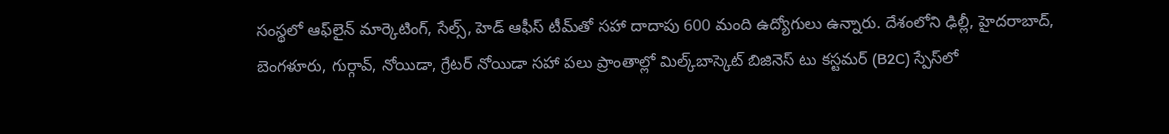సంస్థలో ఆఫ్‌లైన్ మార్కెటింగ్, సేల్స్, హెడ్ ఆఫీస్ టీమ్‌తో సహా దాదాపు 600 మంది ఉద్యోగులు ఉన్నారు. దేశంలోని ఢిల్లీ, హైదరాబాద్, బెంగళూరు, గుర్గావ్, నోయిడా, గ్రేటర్ నోయిడా సహా పలు ప్రాంతాల్లో మిల్క్‌బాస్కెట్ బిజినెస్‌ టు కస్టమర్‌ (B2C) స్పేస్‌లో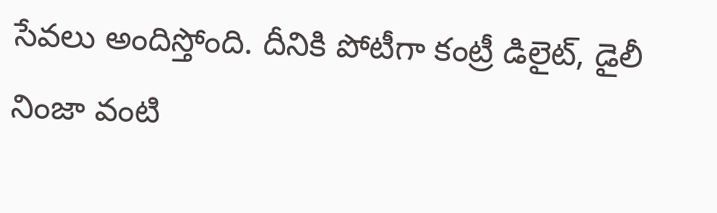సేవలు అందిస్తోంది. దీనికి పోటీగా కంట్రీ డిలైట్, డైలీ నింజా వంటి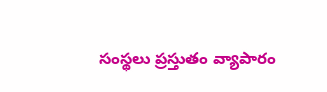సంస్థలు ప్రస్తుతం వ్యాపారం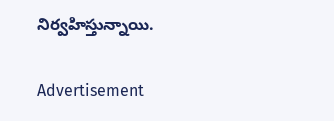నిర్వహిస్తున్నాయి.

Advertisement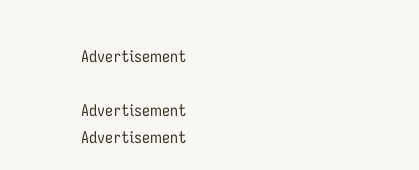Advertisement

Advertisement
Advertisement